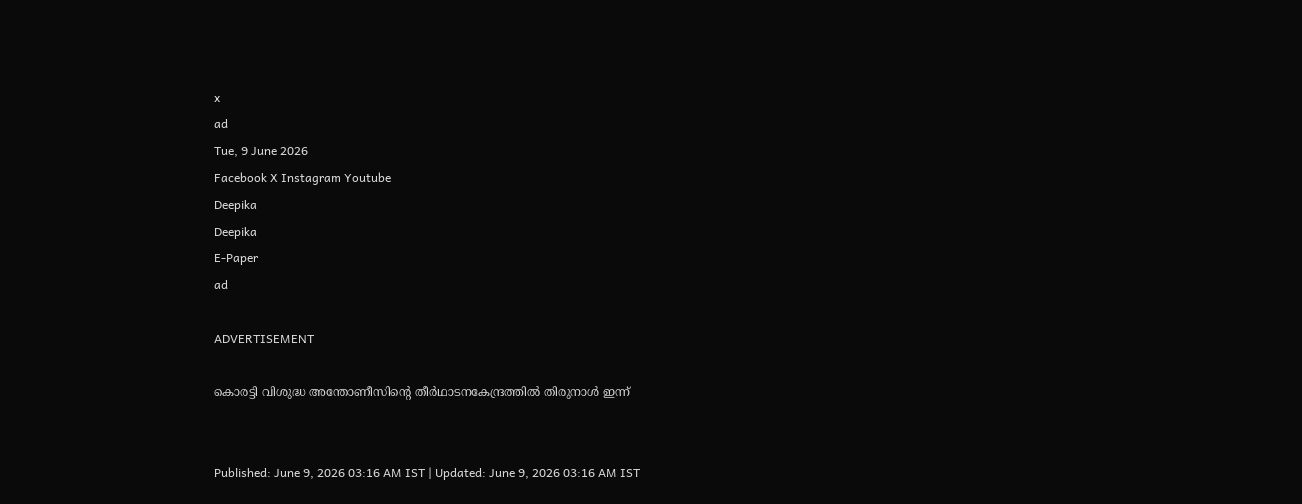x
ad
Tue, 9 June 2026
Facebook X Instagram Youtube
Deepika
Deepika
E-Paper
ad

ADVERTISEMENT

കൊരട്ടി വിശുദ്ധ അന്തോണീസിന്‍റെ തീർഥാടനകേന്ദ്രത്തിൽ തിരുനാൾ ഇന്ന്


Published: June 9, 2026 03:16 AM IST | Updated: June 9, 2026 03:16 AM IST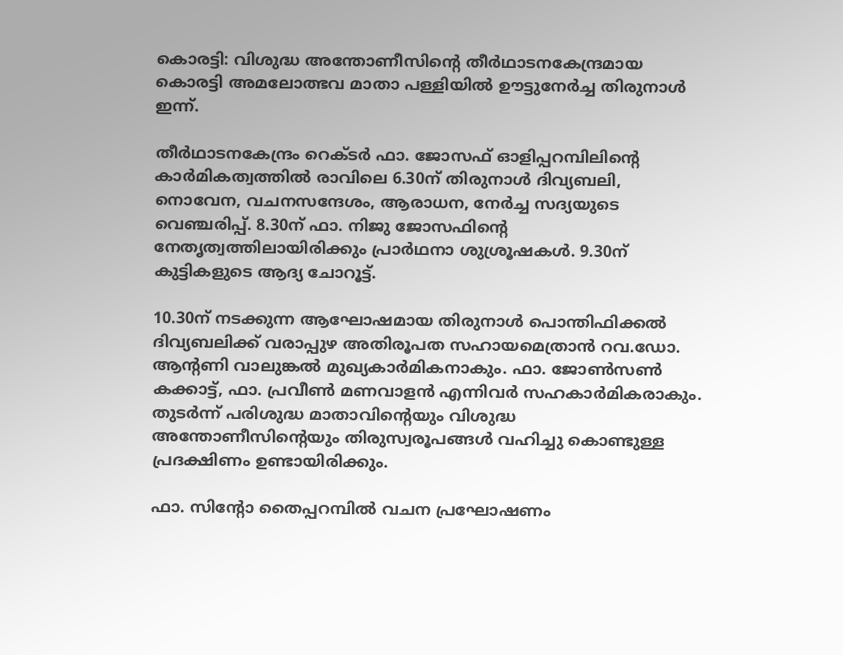കൊരട്ടി: വിശുദ്ധ അന്തോണീസിന്‍റെ തീർഥാടനകേന്ദ്രമായ കൊരട്ടി അമലോത്ഭവ മാതാ പള്ളിയിൽ ഊട്ടുനേർച്ച തിരുനാൾ ഇന്ന്.

തീർഥാടനകേന്ദ്രം റെക്ടർ ഫാ. ജോസഫ് ഓളിപ്പറമ്പിലിന്‍റെ കാർമികത്വത്തിൽ രാവിലെ 6.30ന് തിരുനാൾ ദിവ്യബലി, നൊവേന, വചനസന്ദേശം, ആരാധന, നേർച്ച സദ്യയുടെ വെഞ്ചരിപ്പ്. 8.30ന് ഫാ. നിജു ജോസഫിന്‍റെ നേതൃത്വത്തിലായിരിക്കും പ്രാർഥനാ ശുശ്രൂഷകൾ. 9.30ന് കുട്ടികളുടെ ആദ്യ ചോറൂട്ട്.

10.30ന് നടക്കുന്ന ആഘോഷമായ തിരുനാൾ പൊന്തിഫിക്കൽ ദിവ്യബലിക്ക് വരാപ്പുഴ അതിരൂപത സഹായമെത്രാൻ റവ.ഡോ. ആന്‍റണി വാലുങ്കൽ മുഖ്യകാർമികനാകും. ഫാ. ജോൺസൺ കക്കാട്ട്, ഫാ. പ്രവീൺ മണവാളൻ എന്നിവർ സഹകാർമികരാകും. തുടർന്ന് പരിശുദ്ധ മാതാവിന്‍റെയും വിശുദ്ധ അന്തോണീസിന്‍റെയും തിരുസ്വരൂപങ്ങൾ വഹിച്ചു കൊണ്ടുള്ള പ്രദക്ഷിണം ഉണ്ടായിരിക്കും.

ഫാ. സിന്‍റോ തൈപ്പറമ്പിൽ വചന പ്രഘോഷണം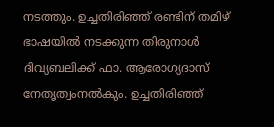നടത്തും. ഉച്ചതിരിഞ്ഞ് രണ്ടിന് തമിഴ് ഭാഷയിൽ നടക്കുന്ന തിരുനാൾ ദിവ്യബലിക്ക് ഫാ. ആരോഗ്യദാസ് നേതൃത്വംനൽകും. ഉച്ചതിരിഞ്ഞ്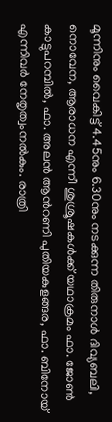മൂന്നിനും വൈകിട്ട് 4.45നും 6.30നും നടക്കുന്ന തിരുനാൾ ദിവ്യബലി, നൊവേന, ആരാധന എന്നീ ശുശ്രൂഷകൾക്ക് യഥാക്രമം ഫാ. ജോൺ കാട്ടുപറമ്പിൽ, ഫാ. അലൻ ആന്‍റണി പുതിയകുളങ്ങര, ഫാ. ബിനോയ് എന്നിവർ നേതൃത്വംനൽകും. രാത്രി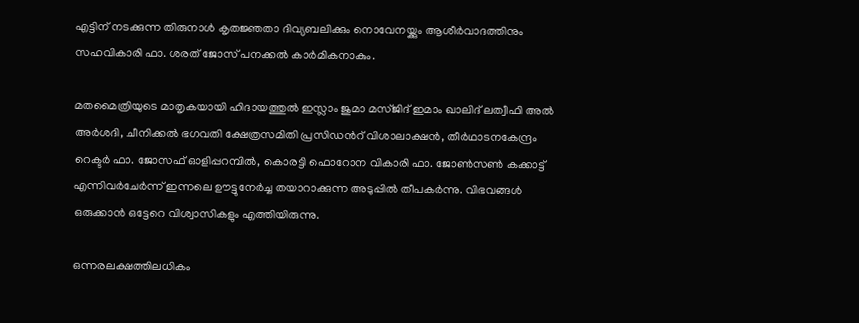എട്ടിന് നടക്കുന്ന തിരുനാൾ കൃതജ്ഞതാ ദിവ്യബലിക്കും നൊവേനയ്ക്കും ആശീർവാദത്തിനും സഹവികാരി ഫാ. ശരത് ജോസ് പനക്കൽ കാർമികനാകും.

മതമൈത്രിയുടെ മാതൃകയായി ഹിദായത്തുൽ ഇസ്ലാം ജുമാ മസ്ജിദ് ഇമാം ഖാലിദ് ലത്വീഫി അൽ അർശദി, ചീനിക്കൽ ഭഗവതി ക്ഷേത്രസമിതി പ്രസിഡന്‍റ് വിശാലാക്ഷൻ, തീർഥാടനകേന്ദ്രം റെക്ടർ ഫാ. ജോസഫ് ഓളിപ്പറമ്പിൽ, കൊരട്ടി ഫൊറോന വികാരി ഫാ. ജോൺസൺ കക്കാട്ട് എന്നിവർചേർന്ന് ഇന്നലെ ഊട്ടുനേർച്ച തയാറാക്കുന്ന അടുപ്പിൽ തീപകർന്നു. വിഭവങ്ങൾ ഒരുക്കാൻ ഒട്ടേറെ വിശ്വാസികളും എത്തിയിരുന്നു.

ഒന്നരലക്ഷത്തിലധികം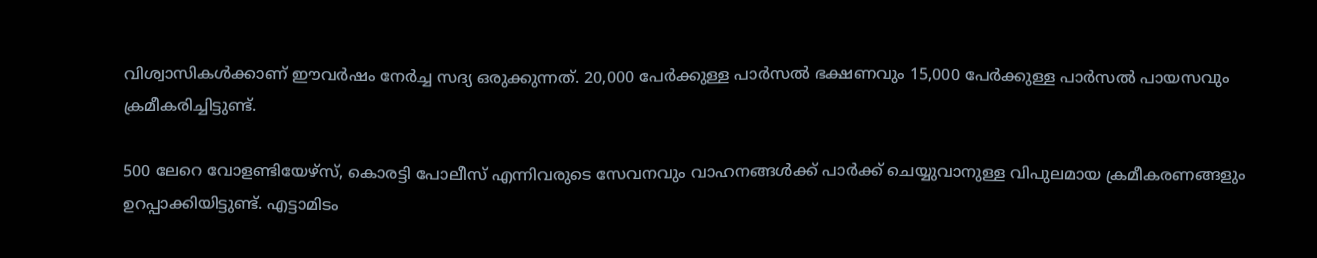വിശ്വാസികൾക്കാണ് ഈവർഷം നേർച്ച സദ്യ ഒരുക്കുന്നത്. 20,000 പേർക്കുള്ള പാർസൽ ഭക്ഷണവും 15,000 പേർക്കുള്ള പാർസൽ പായസവും ക്രമീകരിച്ചിട്ടുണ്ട്.

500 ലേറെ വോളണ്ടിയേഴ്സ്, കൊരട്ടി പോലീസ് എന്നിവരുടെ സേവനവും വാഹനങ്ങൾക്ക് പാർക്ക് ചെയ്യുവാനുള്ള വിപുലമായ ക്രമീകരണങ്ങളും ഉറപ്പാക്കിയിട്ടുണ്ട്. എട്ടാമിടം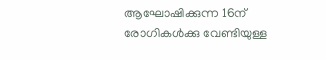ആഘോഷിക്കുന്ന 16ന് രോഗികൾക്കു വേണ്ടിയുള്ള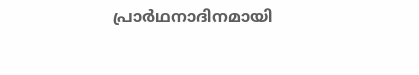പ്രാർഥനാദിനമായി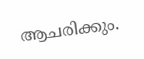ആചരിക്കും.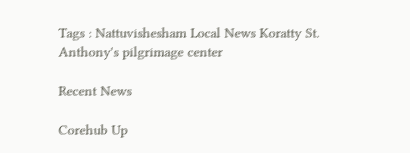Tags : Nattuvishesham Local News Koratty St. Anthony's pilgrimage center

Recent News

Corehub Up